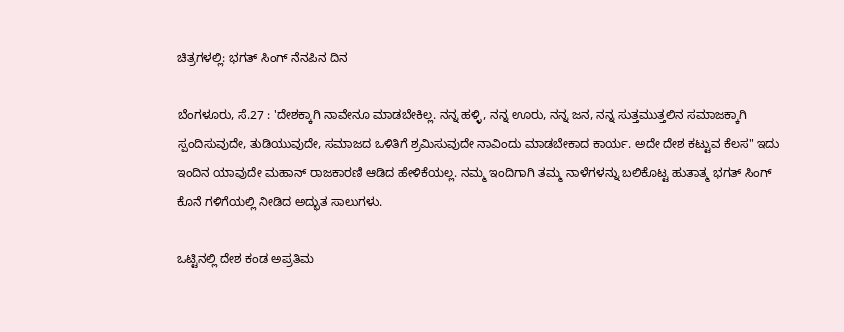ಚಿತ್ರಗಳಲ್ಲಿ: ಭಗತ್ ಸಿಂಗ್ ನೆನಪಿನ ದಿನ

ಬೆಂಗಳೂರು, ಸೆ.27 : 'ದೇಶಕ್ಕಾಗಿ ನಾವೇನೂ ಮಾಡಬೇಕಿಲ್ಲ. ನನ್ನ ಹಳ್ಳಿ, ನನ್ನ ಊರು, ನನ್ನ ಜನ, ನನ್ನ ಸುತ್ತಮುತ್ತಲಿನ ಸಮಾಜಕ್ಕಾಗಿ ಸ್ಪಂದಿಸುವುದೇ, ತುಡಿಯುವುದೇ, ಸಮಾಜದ ಒಳಿತಿಗೆ ಶ್ರಮಿಸುವುದೇ ನಾವಿಂದು ಮಾಡಬೇಕಾದ ಕಾರ್ಯ. ಅದೇ ದೇಶ ಕಟ್ಟುವ ಕೆಲಸ" ಇದು ಇಂದಿನ ಯಾವುದೇ ಮಹಾನ್ ರಾಜಕಾರಣಿ ಆಡಿದ ಹೇಳಿಕೆಯಲ್ಲ. ನಮ್ಮ ಇಂದಿಗಾಗಿ ತಮ್ಮ ನಾಳೆಗಳನ್ನು ಬಲಿಕೊಟ್ಟ ಹುತಾತ್ಮ ಭಗತ್ ಸಿಂಗ್ ಕೊನೆ ಗಳಿಗೆಯಲ್ಲಿ ನೀಡಿದ ಅದ್ಭುತ ಸಾಲುಗಳು.

ಒಟ್ಟಿನಲ್ಲಿ ದೇಶ ಕಂಡ ಅಪ್ರತಿಮ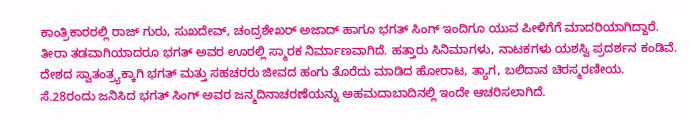ಕಾಂತ್ರಿಕಾರರಲ್ಲಿ ರಾಜ್ ಗುರು, ಸುಖದೇವ್, ಚಂದ್ರಶೇಖರ್ ಅಜಾದ್ ಹಾಗೂ ಭಗತ್ ಸಿಂಗ್ ಇಂದಿಗೂ ಯುವ ಪೀಳಿಗೆಗೆ ಮಾದರಿಯಾಗಿದ್ದಾರೆ. ತೀರಾ ತಡವಾಗಿಯಾದರೂ ಭಗತ್ ಅವರ ಊರಲ್ಲಿ ಸ್ಮಾರಕ ನಿರ್ಮಾಣವಾಗಿದೆ. ಹತ್ತಾರು ಸಿನಿಮಾಗಳು, ನಾಟಕಗಳು ಯಶಸ್ವಿ ಪ್ರದರ್ಶನ ಕಂಡಿವೆ. ದೇಶದ ಸ್ವಾತಂತ್ರ್ಯಕ್ಕಾಗಿ ಭಗತ್ ಮತ್ತು ಸಹಚರರು ಜೀವದ ಹಂಗು ತೊರೆದು ಮಾಡಿದ ಹೋರಾಟ, ತ್ಯಾಗ, ಬಲಿದಾನ ಚಿರಸ್ಮರಣೀಯ. ಸೆ.28ರಂದು ಜನಿಸಿದ ಭಗತ್ ಸಿಂಗ್ ಅವರ ಜನ್ಮದಿನಾಚರಣೆಯನ್ನು ಅಹಮದಾಬಾದಿನಲ್ಲಿ ಇಂದೇ ಆಚರಿಸಲಾಗಿದೆ.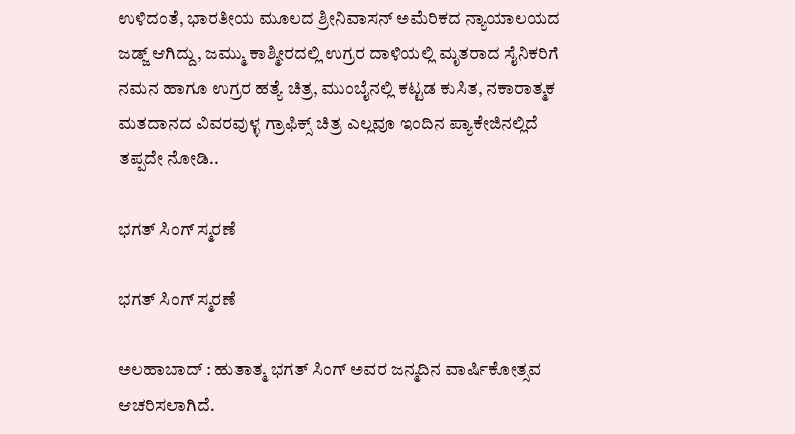ಉಳಿದಂತೆ, ಭಾರತೀಯ ಮೂಲದ ಶ್ರೀನಿವಾಸನ್ ಅಮೆರಿಕದ ನ್ಯಾಯಾಲಯದ ಜಡ್ಜ್ ಆಗಿದ್ದು, ಜಮ್ಮು ಕಾಶ್ಮೀರದಲ್ಲಿ ಉಗ್ರರ ದಾಳಿಯಲ್ಲಿ ಮೃತರಾದ ಸೈನಿಕರಿಗೆ ನಮನ ಹಾಗೂ ಉಗ್ರರ ಹತ್ಯೆ ಚಿತ್ರ, ಮುಂಬೈನಲ್ಲಿ ಕಟ್ಟಡ ಕುಸಿತ, ನಕಾರಾತ್ಮಕ ಮತದಾನದ ವಿವರವುಳ್ಳ ಗ್ರಾಫಿಕ್ಸ್ ಚಿತ್ರ ಎಲ್ಲವೂ ಇಂದಿನ ಪ್ಯಾಕೇಜಿನಲ್ಲಿದೆ ತಪ್ಪದೇ ನೋಡಿ..

ಭಗತ್ ಸಿಂಗ್ ಸ್ಮರಣೆ

ಭಗತ್ ಸಿಂಗ್ ಸ್ಮರಣೆ

ಅಲಹಾಬಾದ್ : ಹುತಾತ್ಮ ಭಗತ್ ಸಿಂಗ್ ಅವರ ಜನ್ಮದಿನ ವಾರ್ಷಿಕೋತ್ಸವ ಆಚರಿಸಲಾಗಿದೆ.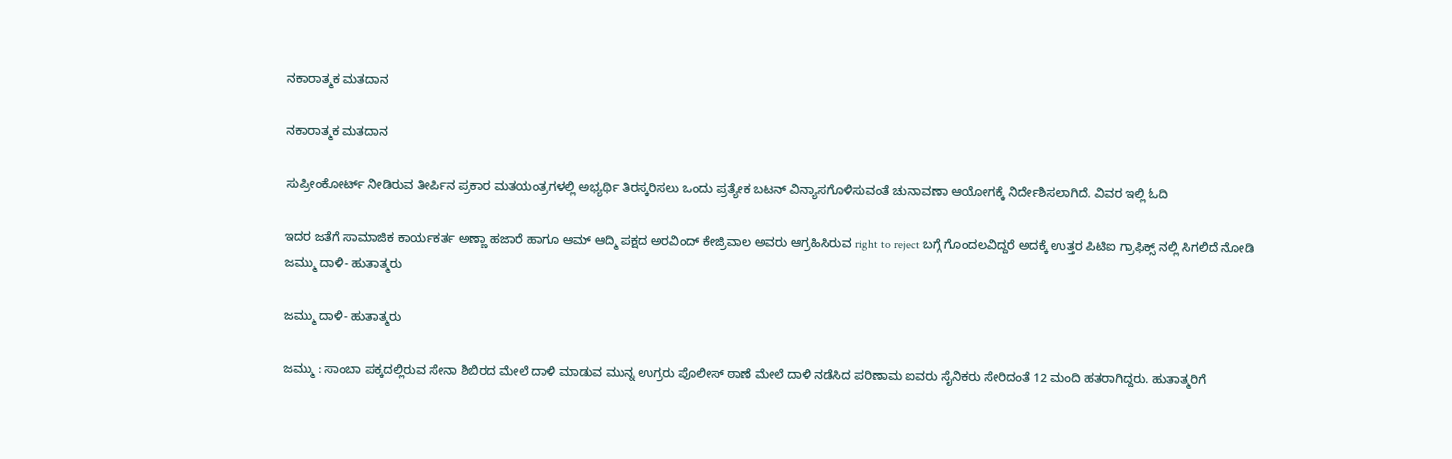ನಕಾರಾತ್ಮಕ ಮತದಾನ

ನಕಾರಾತ್ಮಕ ಮತದಾನ

ಸುಪ್ರೀಂಕೋರ್ಟ್ ನೀಡಿರುವ ತೀರ್ಪಿನ ಪ್ರಕಾರ ಮತಯಂತ್ರಗಳಲ್ಲಿ ಅಭ್ಯರ್ಥಿ ತಿರಸ್ಕರಿಸಲು ಒಂದು ಪ್ರತ್ಯೇಕ ಬಟನ್ ವಿನ್ಯಾಸಗೊಳಿಸುವಂತೆ ಚುನಾವಣಾ ಆಯೋಗಕ್ಕೆ ನಿರ್ದೇಶಿಸಲಾಗಿದೆ. ವಿವರ ಇಲ್ಲಿ ಓದಿ

ಇದರ ಜತೆಗೆ ಸಾಮಾಜಿಕ ಕಾರ್ಯಕರ್ತ ಅಣ್ಣಾ ಹಜಾರೆ ಹಾಗೂ ಆಮ್ ಆದ್ಮಿ ಪಕ್ಷದ ಅರವಿಂದ್ ಕೇಜ್ರಿವಾಲ ಅವರು ಆಗ್ರಹಿಸಿರುವ right to reject ಬಗ್ಗೆ ಗೊಂದಲವಿದ್ದರೆ ಅದಕ್ಕೆ ಉತ್ತರ ಪಿಟಿಐ ಗ್ರಾಫಿಕ್ಸ್ ನಲ್ಲಿ ಸಿಗಲಿದೆ ನೋಡಿ
ಜಮ್ಮು ದಾಳಿ- ಹುತಾತ್ಮರು

ಜಮ್ಮು ದಾಳಿ- ಹುತಾತ್ಮರು

ಜಮ್ಮು : ಸಾಂಬಾ ಪಕ್ಕದಲ್ಲಿರುವ ಸೇನಾ ಶಿಬಿರದ ಮೇಲೆ ದಾಳಿ ಮಾಡುವ ಮುನ್ನ ಉಗ್ರರು ಪೊಲೀಸ್ ಠಾಣೆ ಮೇಲೆ ದಾಳಿ ನಡೆಸಿದ ಪರಿಣಾಮ ಐವರು ಸೈನಿಕರು ಸೇರಿದಂತೆ 12 ಮಂದಿ ಹತರಾಗಿದ್ದರು. ಹುತಾತ್ಮರಿಗೆ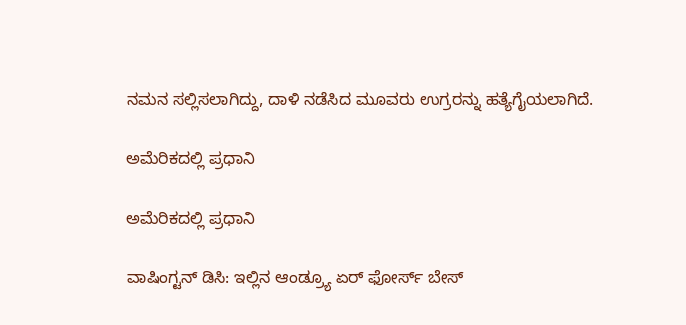ನಮನ ಸಲ್ಲಿಸಲಾಗಿದ್ದು, ದಾಳಿ ನಡೆಸಿದ ಮೂವರು ಉಗ್ರರನ್ನು ಹತ್ಯೆಗೈಯಲಾಗಿದೆ.

ಅಮೆರಿಕದಲ್ಲಿ ಪ್ರಧಾನಿ

ಅಮೆರಿಕದಲ್ಲಿ ಪ್ರಧಾನಿ

ವಾಷಿಂಗ್ಟನ್ ಡಿಸಿ: ಇಲ್ಲಿನ ಆಂಡ್ರ್ಯೂ ಏರ್ ಫೋರ್ಸ್ ಬೇಸ್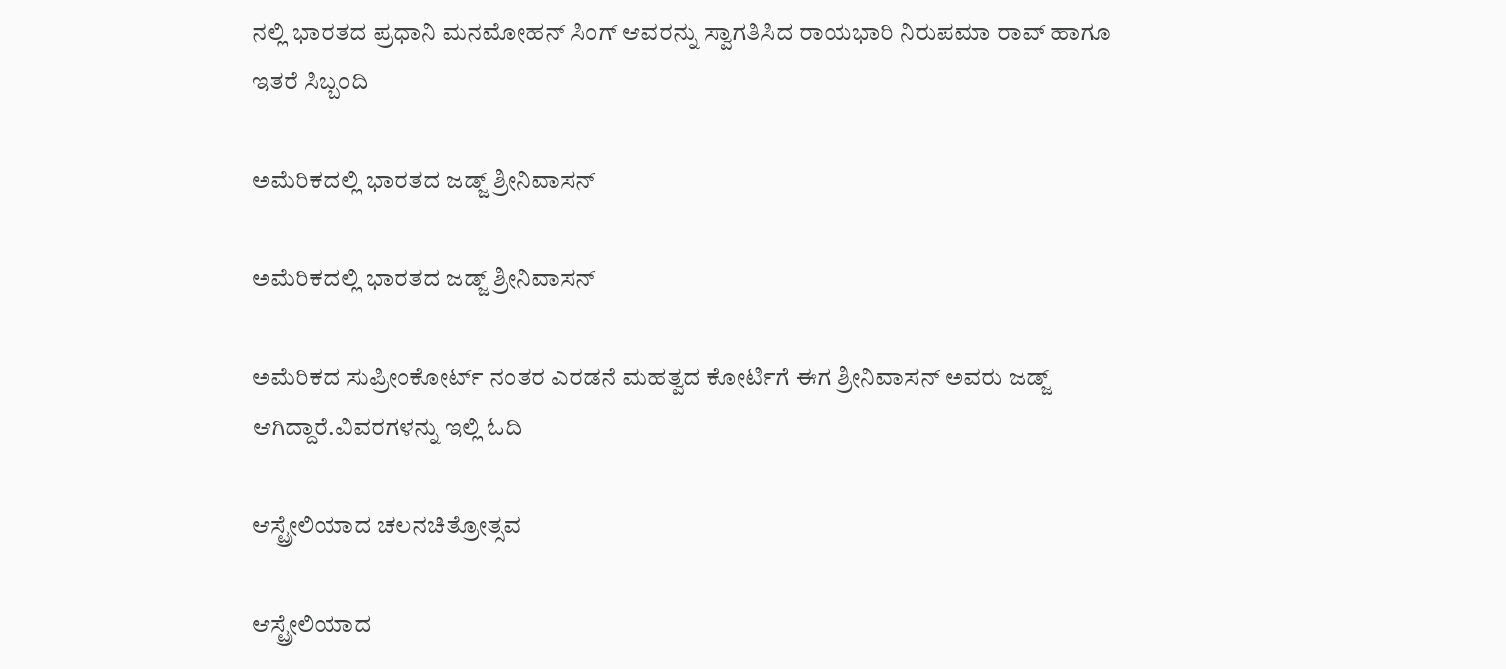ನಲ್ಲಿ ಭಾರತದ ಪ್ರಧಾನಿ ಮನಮೋಹನ್ ಸಿಂಗ್ ಆವರನ್ನು ಸ್ವಾಗತಿಸಿದ ರಾಯಭಾರಿ ನಿರುಪಮಾ ರಾವ್ ಹಾಗೂ ಇತರೆ ಸಿಬ್ಬಂದಿ

ಅಮೆರಿಕದಲ್ಲಿ ಭಾರತದ ಜಡ್ಜ್ ಶ್ರೀನಿವಾಸನ್

ಅಮೆರಿಕದಲ್ಲಿ ಭಾರತದ ಜಡ್ಜ್ ಶ್ರೀನಿವಾಸನ್

ಅಮೆರಿಕದ ಸುಪ್ರೀಂಕೋರ್ಟ್ ನಂತರ ಎರಡನೆ ಮಹತ್ವದ ಕೋರ್ಟಿಗೆ ಈಗ ಶ್ರೀನಿವಾಸನ್ ಅವರು ಜಡ್ಜ್ ಆಗಿದ್ದಾರೆ.ವಿವರಗಳನ್ನು ಇಲ್ಲಿ ಓದಿ

ಆಸ್ಟ್ರೇಲಿಯಾದ ಚಲನಚಿತ್ರೋತ್ಸವ

ಆಸ್ಟ್ರೇಲಿಯಾದ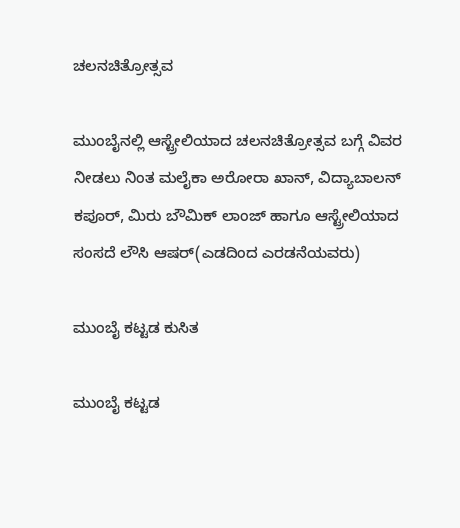ಚಲನಚಿತ್ರೋತ್ಸವ

ಮುಂಬೈನಲ್ಲಿ ಆಸ್ಟ್ರೇಲಿಯಾದ ಚಲನಚಿತ್ರೋತ್ಸವ ಬಗ್ಗೆ ವಿವರ ನೀಡಲು ನಿಂತ ಮಲೈಕಾ ಅರೋರಾ ಖಾನ್, ವಿದ್ಯಾಬಾಲನ್ ಕಪೂರ್, ಮಿರು ಬೌಮಿಕ್ ಲಾಂಜ್ ಹಾಗೂ ಆಸ್ಟ್ರೇಲಿಯಾದ ಸಂಸದೆ ಲೌಸಿ ಆಷರ್(ಎಡದಿಂದ ಎರಡನೆಯವರು)

ಮುಂಬೈ ಕಟ್ಟಡ ಕುಸಿತ

ಮುಂಬೈ ಕಟ್ಟಡ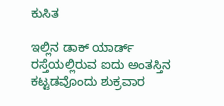ಕುಸಿತ

ಇಲ್ಲಿನ ಡಾಕ್ ಯಾರ್ಡ್ ರಸ್ತೆಯಲ್ಲಿರುವ ಐದು ಅಂತಸ್ತಿನ ಕಟ್ಟಡವೊಂದು ಶುಕ್ರವಾರ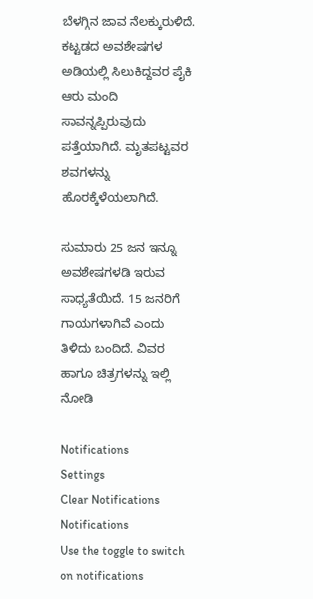ಬೆಳಗ್ಗಿನ ಜಾವ ನೆಲಕ್ಕುರುಳಿದೆ. ಕಟ್ಟಡದ ಅವಶೇಷಗಳ ಅಡಿಯಲ್ಲಿ ಸಿಲುಕಿದ್ದವರ ಪೈಕಿ ಆರು ಮಂದಿ ಸಾವನ್ನಪ್ಪಿರುವುದು ಪತ್ತೆಯಾಗಿದೆ. ಮೃತಪಟ್ಟವರ ಶವಗಳನ್ನು ಹೊರಕ್ಕೆಳೆಯಲಾಗಿದೆ.

ಸುಮಾರು 25 ಜನ ಇನ್ನೂ ಅವಶೇಷಗಳಡಿ ಇರುವ ಸಾಧ್ಯತೆಯಿದೆ. 15 ಜನರಿಗೆ ಗಾಯಗಳಾಗಿವೆ ಎಂದು ತಿಳಿದು ಬಂದಿದೆ. ವಿವರ ಹಾಗೂ ಚಿತ್ರಗಳನ್ನು ಇಲ್ಲಿ ನೋಡಿ

Notifications
Settings
Clear Notifications
Notifications
Use the toggle to switch on notifications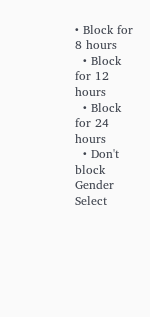• Block for 8 hours
  • Block for 12 hours
  • Block for 24 hours
  • Don't block
Gender
Select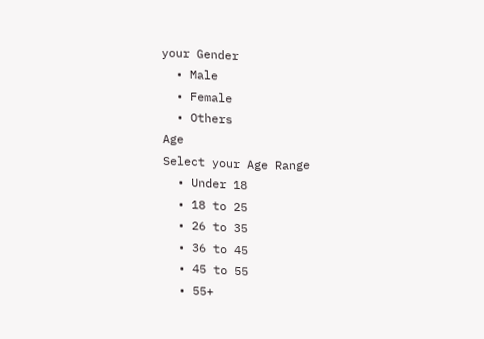your Gender
  • Male
  • Female
  • Others
Age
Select your Age Range
  • Under 18
  • 18 to 25
  • 26 to 35
  • 36 to 45
  • 45 to 55
  • 55+